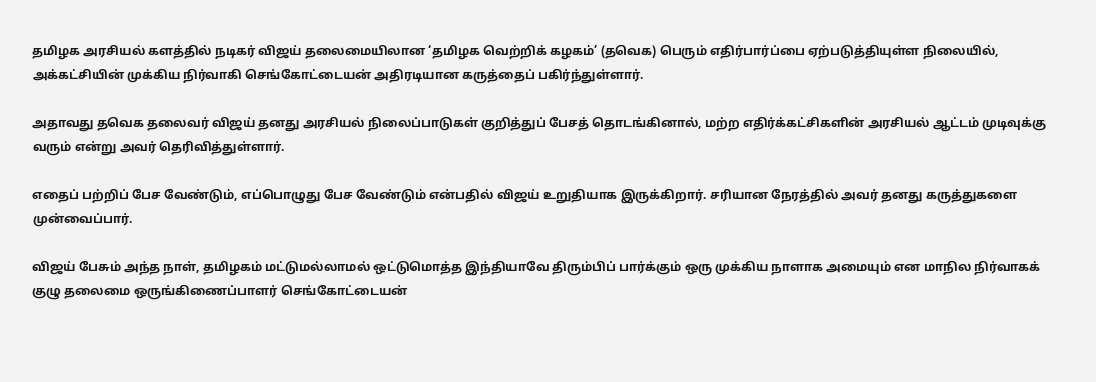தமிழக அரசியல் களத்தில் நடிகர் விஜய் தலைமையிலான ‘தமிழக வெற்றிக் கழகம்’ (தவெக) பெரும் எதிர்பார்ப்பை ஏற்படுத்தியுள்ள நிலையில், அக்கட்சியின் முக்கிய நிர்வாகி செங்கோட்டையன் அதிரடியான கருத்தைப் பகிர்ந்துள்ளார்.

அதாவது தவெக தலைவர் விஜய் தனது அரசியல் நிலைப்பாடுகள் குறித்துப் பேசத் தொடங்கினால், மற்ற எதிர்க்கட்சிகளின் அரசியல் ஆட்டம் முடிவுக்கு வரும் என்று அவர் தெரிவித்துள்ளார்.

எதைப் பற்றிப் பேச வேண்டும், எப்பொழுது பேச வேண்டும் என்பதில் விஜய் உறுதியாக இருக்கிறார். சரியான நேரத்தில் அவர் தனது கருத்துகளை முன்வைப்பார்.

விஜய் பேசும் அந்த நாள், தமிழகம் மட்டுமல்லாமல் ஒட்டுமொத்த இந்தியாவே திரும்பிப் பார்க்கும் ஒரு முக்கிய நாளாக அமையும் என மாநில நிர்வாகக் குழு தலைமை ஒருங்கிணைப்பாளர் செங்கோட்டையன்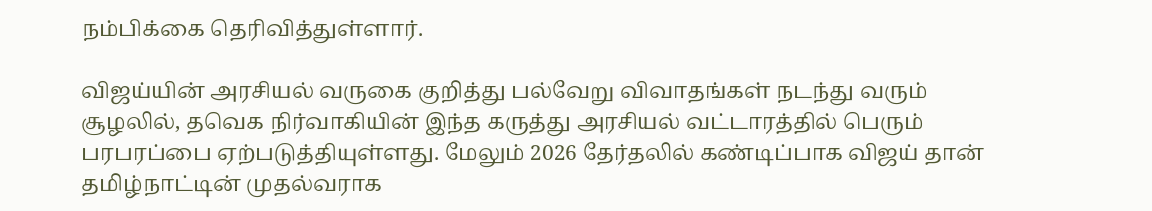நம்பிக்கை தெரிவித்துள்ளார்.

விஜய்யின் அரசியல் வருகை குறித்து பல்வேறு விவாதங்கள் நடந்து வரும் சூழலில், தவெக நிர்வாகியின் இந்த கருத்து அரசியல் வட்டாரத்தில் பெரும் பரபரப்பை ஏற்படுத்தியுள்ளது. மேலும் 2026 தேர்தலில் கண்டிப்பாக விஜய் தான் தமிழ்நாட்டின் முதல்வராக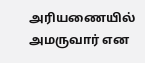அரியணையில் அமருவார் என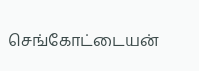செங்கோட்டையன்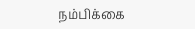நம்பிக்கை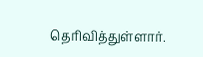தெரிவித்துள்ளார்.